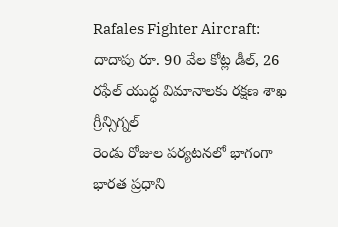Rafales Fighter Aircraft: దాదాపు రూ. 90 వేల కోట్ల డీల్, 26 రఫేల్ యుద్ధ విమానాలకు రక్షణ శాఖ గ్రీన్సిగ్నల్
రెండు రోజుల పర్యటనలో భాగంగా భారత ప్రధాని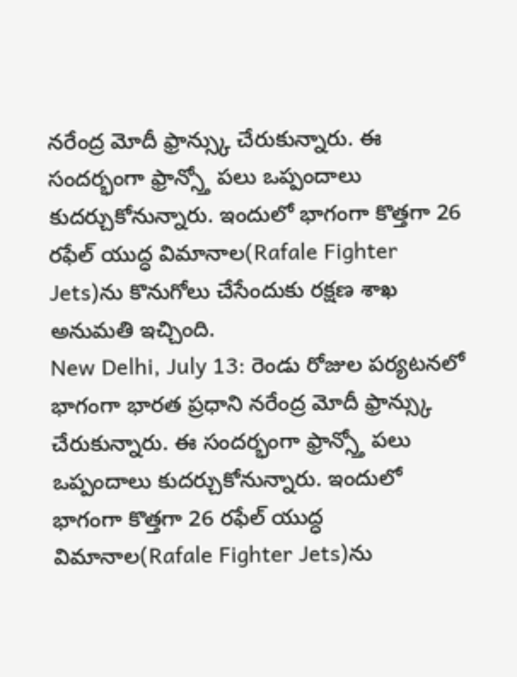నరేంద్ర మోదీ ఫ్రాన్స్కు చేరుకున్నారు. ఈ సందర్భంగా ఫ్రాన్స్తో పలు ఒప్పందాలు కుదర్చుకోనున్నారు. ఇందులో భాగంగా కొత్తగా 26 రఫేల్ యుద్ధ విమానాల(Rafale Fighter Jets)ను కొనుగోలు చేసేందుకు రక్షణ శాఖ అనుమతి ఇచ్చింది.
New Delhi, July 13: రెండు రోజుల పర్యటనలో భాగంగా భారత ప్రధాని నరేంద్ర మోదీ ఫ్రాన్స్కు చేరుకున్నారు. ఈ సందర్భంగా ఫ్రాన్స్తో పలు ఒప్పందాలు కుదర్చుకోనున్నారు. ఇందులో భాగంగా కొత్తగా 26 రఫేల్ యుద్ధ విమానాల(Rafale Fighter Jets)ను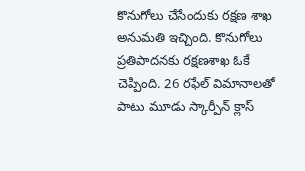కొనుగోలు చేసేందుకు రక్షణ శాఖ అనుమతి ఇచ్చింది. కొనుగోలు ప్రతిపాదనకు రక్షణశాఖ ఓకే చెప్పింది. 26 రఫేల్ విమానాలతో పాటు మూడు స్కార్పీన్ క్లాస్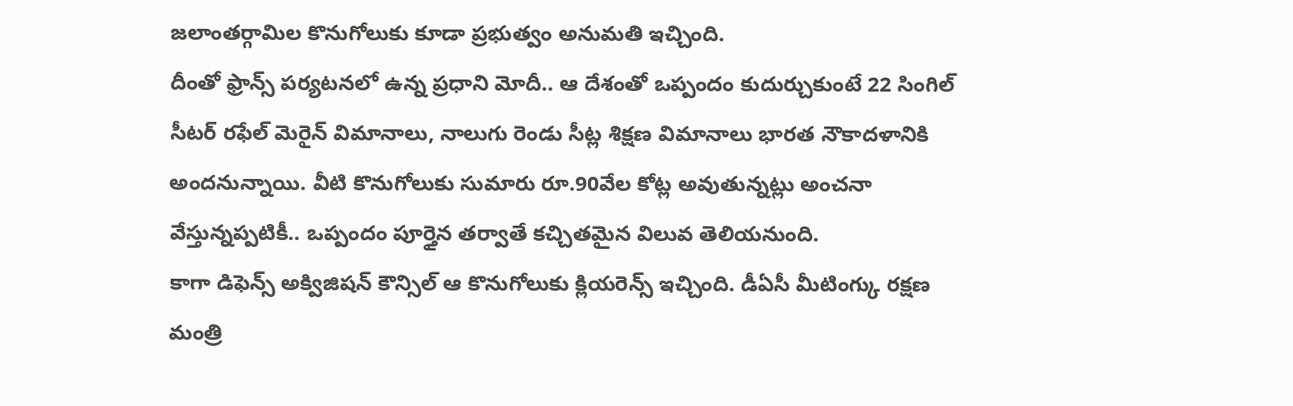జలాంతర్గామిల కొనుగోలుకు కూడా ప్రభుత్వం అనుమతి ఇచ్చింది.
దీంతో ఫ్రాన్స్ పర్యటనలో ఉన్న ప్రధాని మోదీ.. ఆ దేశంతో ఒప్పందం కుదుర్చుకుంటే 22 సింగిల్ సీటర్ రఫేల్ మెరైన్ విమానాలు, నాలుగు రెండు సీట్ల శిక్షణ విమానాలు భారత నౌకాదళానికి అందనున్నాయి. వీటి కొనుగోలుకు సుమారు రూ.90వేల కోట్ల అవుతున్నట్లు అంచనా వేస్తున్నప్పటికీ.. ఒప్పందం పూర్తైన తర్వాతే కచ్చితమైన విలువ తెలియనుంది.
కాగా డిఫెన్స్ అక్విజిషన్ కౌన్సిల్ ఆ కొనుగోలుకు క్లియరెన్స్ ఇచ్చింది. డీఏసీ మీటింగ్కు రక్షణ మంత్రి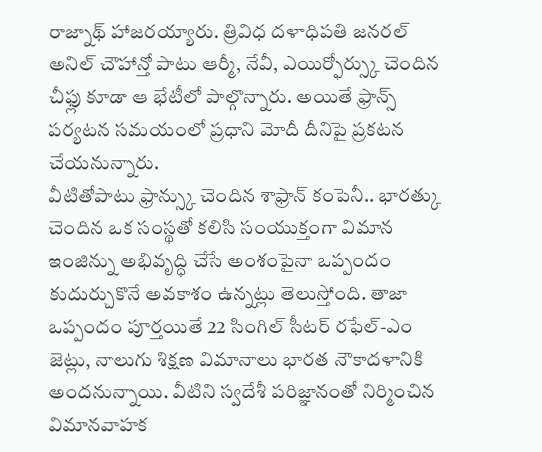రాజ్నాథ్ హాజరయ్యారు. త్రివిధ దళాధిపతి జనరల్ అనిల్ చౌహాన్తో పాటు ఆర్మీ, నేవీ, ఎయిర్ఫోర్స్కు చెందిన చీఫ్లు కూడా ఆ భేటీలో పాల్గొన్నారు. అయితే ఫ్రాన్స్ పర్యటన సమయంలో ప్రధాని మోదీ దీనిపై ప్రకటన చేయనున్నారు.
వీటితోపాటు ఫ్రాన్స్కు చెందిన శాఫ్రాన్ కంపెనీ.. భారత్కు చెందిన ఒక సంస్థతో కలిసి సంయుక్తంగా విమాన ఇంజిన్ను అభివృద్ధి చేసే అంశంపైనా ఒప్పందం కుదుర్చుకొనే అవకాశం ఉన్నట్లు తెలుస్తోంది. తాజా ఒప్పందం పూర్తయితే 22 సింగిల్ సీటర్ రఫేల్-ఎం జెట్లు, నాలుగు శిక్షణ విమానాలు భారత నౌకాదళానికి అందనున్నాయి. వీటిని స్వదేశీ పరిజ్ఞానంతో నిర్మించిన విమానవాహక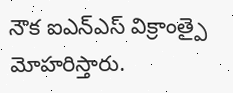నౌక ఐఎన్ఎస్ విక్రాంత్పై మోహరిస్తారు.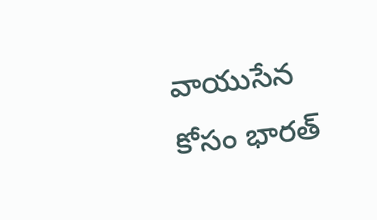వాయుసేన కోసం భారత్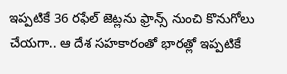ఇప్పటికే 36 రఫేల్ జెట్లను ఫ్రాన్స్ నుంచి కొనుగోలు చేయగా.. ఆ దేశ సహకారంతో భారత్లో ఇప్పటికే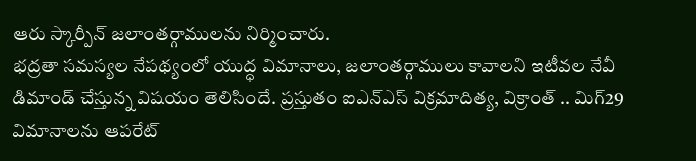ఆరు స్కార్పీన్ జలాంతర్గాములను నిర్మించారు.
భద్రతా సమస్యల నేపథ్యంలో యుద్ధ విమానాలు, జలాంతర్గాములు కావాలని ఇటీవల నేవీ డిమాండ్ చేస్తున్న విషయం తెలిసిందే. ప్రస్తుతం ఐఎన్ఎస్ విక్రమాదిత్య, విక్రాంత్ .. మిగ్29 విమానాలను ఆపరేట్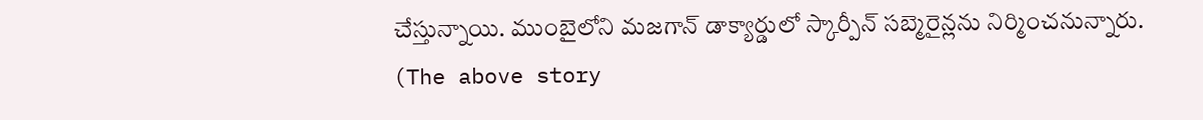చేస్తున్నాయి. ముంబైలోని మజగాన్ డాక్యార్డులో స్కార్పీన్ సబ్మెరైన్లను నిర్మించనున్నారు.
(The above story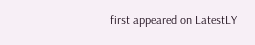first appeared on LatestLY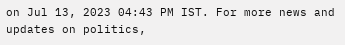on Jul 13, 2023 04:43 PM IST. For more news and updates on politics,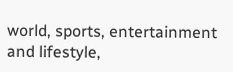world, sports, entertainment and lifestyle,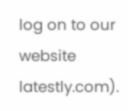log on to our website latestly.com).